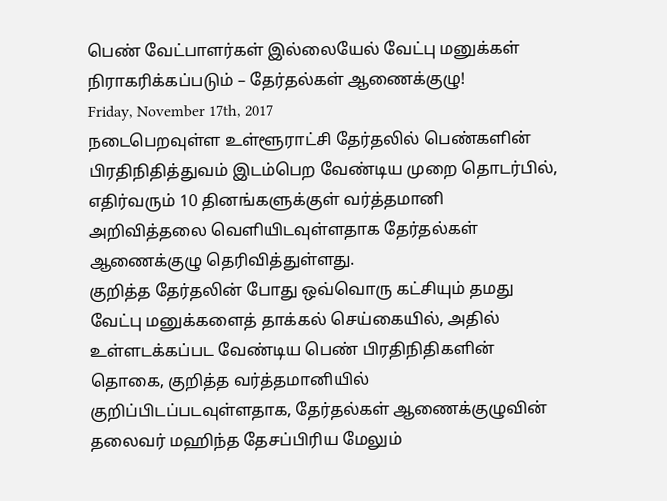பெண் வேட்பாளர்கள் இல்லையேல் வேட்பு மனுக்கள் நிராகரிக்கப்படும் – தேர்தல்கள் ஆணைக்குழு!
Friday, November 17th, 2017
நடைபெறவுள்ள உள்ளூராட்சி தேர்தலில் பெண்களின் பிரதிநிதித்துவம் இடம்பெற வேண்டிய முறை தொடர்பில், எதிர்வரும் 10 தினங்களுக்குள் வர்த்தமானி அறிவித்தலை வெளியிடவுள்ளதாக தேர்தல்கள் ஆணைக்குழு தெரிவித்துள்ளது.
குறித்த தேர்தலின் போது ஒவ்வொரு கட்சியும் தமது வேட்பு மனுக்களைத் தாக்கல் செய்கையில், அதில் உள்ளடக்கப்பட வேண்டிய பெண் பிரதிநிதிகளின் தொகை, குறித்த வர்த்தமானியில் குறிப்பிடப்படவுள்ளதாக, தேர்தல்கள் ஆணைக்குழுவின் தலைவர் மஹிந்த தேசப்பிரிய மேலும்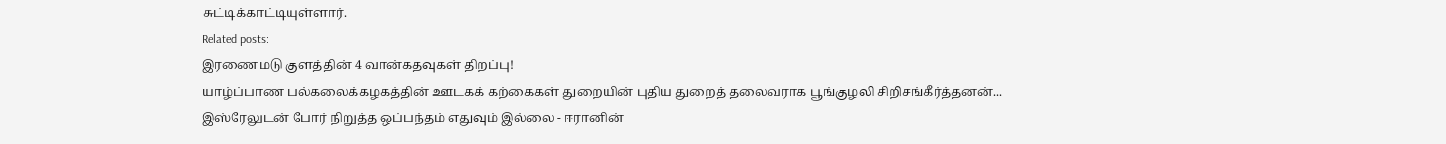சுட்டிக்காட்டியுள்ளார்.
Related posts:
இரணைமடு குளத்தின் 4 வான்கதவுகள் திறப்பு!
யாழ்ப்பாண பல்கலைக்கழகத்தின் ஊடகக் கற்கைகள் துறையின் புதிய துறைத் தலைவராக பூங்குழலி சிறிசங்கீர்த்தனன்...
இஸ்ரேலுடன் போர் நிறுத்த ஒப்பந்தம் எதுவும் இல்லை - ஈரானின்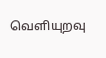வெளியுறவு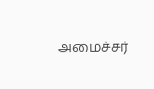அமைச்சர்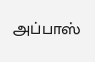அப்பாஸ்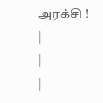அரக்சி !
|
|
|